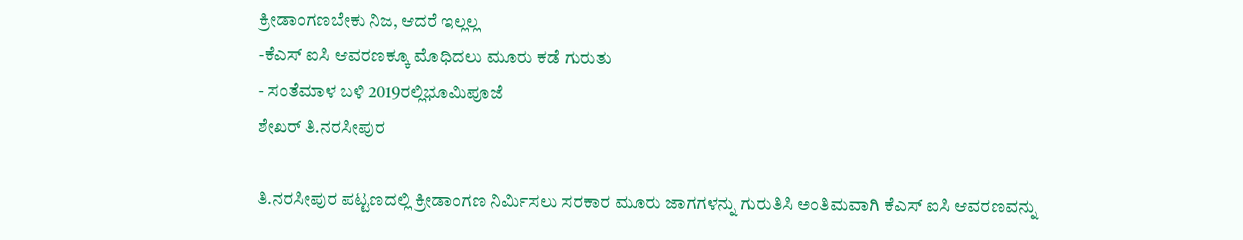ಕ್ರೀಡಾಂಗಣಬೇಕು ನಿಜ, ಆದರೆ ಇಲ್ಲಲ್ಲ
-ಕೆಎಸ್ ಐಸಿ ಆವರಣಕ್ಕೂ ಮೊಧಿದಲು ಮೂರು ಕಡೆ ಗುರುತು
- ಸಂತೆಮಾಳ ಬಳಿ 2019ರಲ್ಲಿಭೂಮಿಪೂಜೆ
ಶೇಖರ್ ತಿ.ನರಸೀಪುರ

ತಿ.ನರಸೀಪುರ ಪಟ್ಟಣದಲ್ಲಿ ಕ್ರೀಡಾಂಗಣ ನಿರ್ಮಿಸಲು ಸರಕಾರ ಮೂರು ಜಾಗಗಳನ್ನು ಗುರುತಿಸಿ ಅಂತಿಮವಾಗಿ ಕೆಎಸ್ ಐಸಿ ಆವರಣವನ್ನು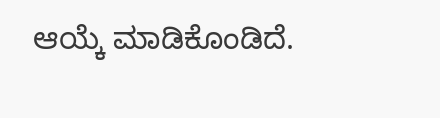ಆಯ್ಕೆ ಮಾಡಿಕೊಂಡಿದೆ.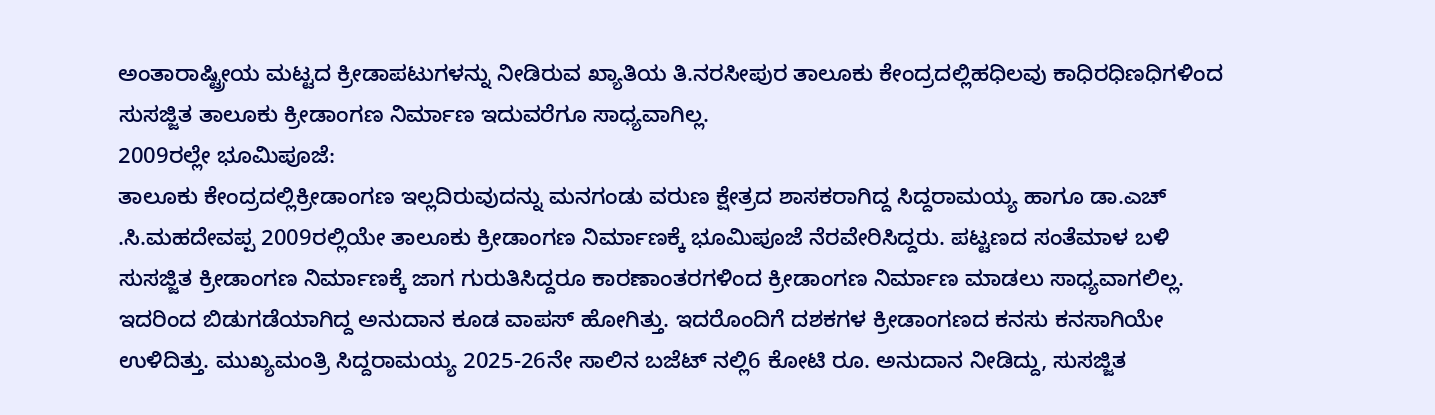ಅಂತಾರಾಷ್ಟ್ರೀಯ ಮಟ್ಟದ ಕ್ರೀಡಾಪಟುಗಳನ್ನು ನೀಡಿರುವ ಖ್ಯಾತಿಯ ತಿ.ನರಸೀಪುರ ತಾಲೂಕು ಕೇಂದ್ರದಲ್ಲಿಹಧಿಲವು ಕಾಧಿರಧಿಣಧಿಗಳಿಂದ ಸುಸಜ್ಜಿತ ತಾಲೂಕು ಕ್ರೀಡಾಂಗಣ ನಿರ್ಮಾಣ ಇದುವರೆಗೂ ಸಾಧ್ಯವಾಗಿಲ್ಲ.
2009ರಲ್ಲೇ ಭೂಮಿಪೂಜೆ:
ತಾಲೂಕು ಕೇಂದ್ರದಲ್ಲಿಕ್ರೀಡಾಂಗಣ ಇಲ್ಲದಿರುವುದನ್ನು ಮನಗಂಡು ವರುಣ ಕ್ಷೇತ್ರದ ಶಾಸಕರಾಗಿದ್ದ ಸಿದ್ದರಾಮಯ್ಯ ಹಾಗೂ ಡಾ.ಎಚ್ .ಸಿ.ಮಹದೇವಪ್ಪ 2009ರಲ್ಲಿಯೇ ತಾಲೂಕು ಕ್ರೀಡಾಂಗಣ ನಿರ್ಮಾಣಕ್ಕೆ ಭೂಮಿಪೂಜೆ ನೆರವೇರಿಸಿದ್ದರು. ಪಟ್ಟಣದ ಸಂತೆಮಾಳ ಬಳಿ ಸುಸಜ್ಜಿತ ಕ್ರೀಡಾಂಗಣ ನಿರ್ಮಾಣಕ್ಕೆ ಜಾಗ ಗುರುತಿಸಿದ್ದರೂ ಕಾರಣಾಂತರಗಳಿಂದ ಕ್ರೀಡಾಂಗಣ ನಿರ್ಮಾಣ ಮಾಡಲು ಸಾಧ್ಯವಾಗಲಿಲ್ಲ. ಇದರಿಂದ ಬಿಡುಗಡೆಯಾಗಿದ್ದ ಅನುದಾನ ಕೂಡ ವಾಪಸ್ ಹೋಗಿತ್ತು. ಇದರೊಂದಿಗೆ ದಶಕಗಳ ಕ್ರೀಡಾಂಗಣದ ಕನಸು ಕನಸಾಗಿಯೇ ಉಳಿದಿತ್ತು. ಮುಖ್ಯಮಂತ್ರಿ ಸಿದ್ದರಾಮಯ್ಯ 2025-26ನೇ ಸಾಲಿನ ಬಜೆಟ್ ನಲ್ಲಿ6 ಕೋಟಿ ರೂ. ಅನುದಾನ ನೀಡಿದ್ದು, ಸುಸಜ್ಜಿತ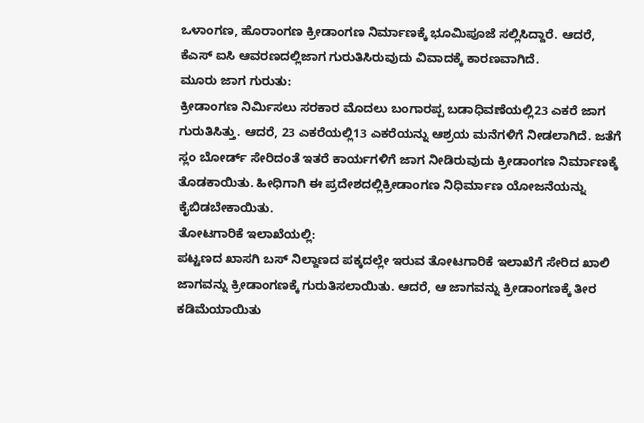ಒಳಾಂಗಣ, ಹೊರಾಂಗಣ ಕ್ರೀಡಾಂಗಣ ನಿರ್ಮಾಣಕ್ಕೆ ಭೂಮಿಪೂಜೆ ಸಲ್ಲಿಸಿದ್ದಾರೆ. ಆದರೆ, ಕೆಎಸ್ ಐಸಿ ಆವರಣದಲ್ಲಿಜಾಗ ಗುರುತಿಸಿರುವುದು ವಿವಾದಕ್ಕೆ ಕಾರಣವಾಗಿದೆ.
ಮೂರು ಜಾಗ ಗುರುತು:
ಕ್ರೀಡಾಂಗಣ ನಿರ್ಮಿಸಲು ಸರಕಾರ ಮೊದಲು ಬಂಗಾರಪ್ಪ ಬಡಾಧಿವಣೆಯಲ್ಲಿ23 ಎಕರೆ ಜಾಗ ಗುರುತಿಸಿತ್ತು. ಆದರೆ, 23 ಎಕರೆಯಲ್ಲಿ13 ಎಕರೆಯನ್ನು ಆಶ್ರಯ ಮನೆಗಳಿಗೆ ನೀಡಲಾಗಿದೆ. ಜತೆಗೆ ಸ್ಲಂ ಬೋರ್ಡ್ ಸೇರಿದಂತೆ ಇತರೆ ಕಾರ್ಯಗಳಿಗೆ ಜಾಗ ನೀಡಿರುವುದು ಕ್ರೀಡಾಂಗಣ ನಿರ್ಮಾಣಕ್ಕೆ ತೊಡಕಾಯಿತು. ಹೀಧಿಗಾಗಿ ಈ ಪ್ರದೇಶದಲ್ಲಿಕ್ರೀಡಾಂಗಣ ನಿಧಿರ್ಮಾಣ ಯೋಜನೆಯನ್ನು ಕೈಬಿಡಬೇಕಾಯಿತು.
ತೋಟಗಾರಿಕೆ ಇಲಾಖೆಯಲ್ಲಿ:
ಪಟ್ಟಣದ ಖಾಸಗಿ ಬಸ್ ನಿಲ್ದಾಣದ ಪಕ್ಕದಲ್ಲೇ ಇರುವ ತೋಟಗಾರಿಕೆ ಇಲಾಖೆಗೆ ಸೇರಿದ ಖಾಲಿ ಜಾಗವನ್ನು ಕ್ರೀಡಾಂಗಣಕ್ಕೆ ಗುರುತಿಸಲಾಯಿತು. ಆದರೆ, ಆ ಜಾಗವನ್ನು ಕ್ರೀಡಾಂಗಣಕ್ಕೆ ತೀರ ಕಡಿಮೆಯಾಯಿತು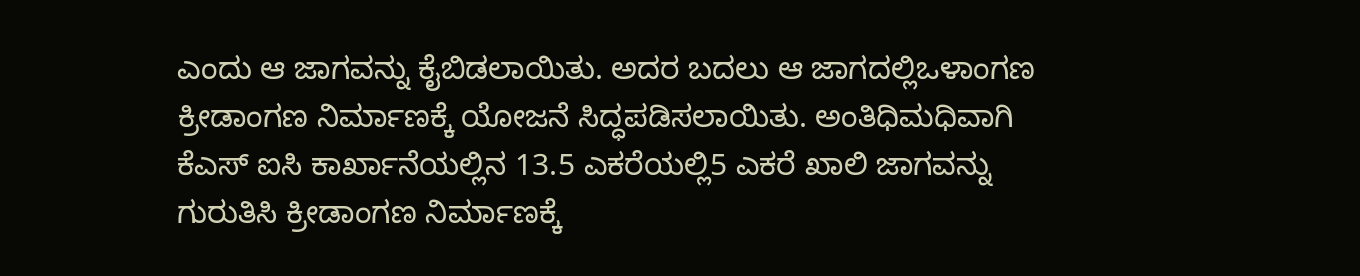ಎಂದು ಆ ಜಾಗವನ್ನು ಕೈಬಿಡಲಾಯಿತು. ಅದರ ಬದಲು ಆ ಜಾಗದಲ್ಲಿಒಳಾಂಗಣ ಕ್ರೀಡಾಂಗಣ ನಿರ್ಮಾಣಕ್ಕೆ ಯೋಜನೆ ಸಿದ್ಧಪಡಿಸಲಾಯಿತು. ಅಂತಿಧಿಮಧಿವಾಗಿ ಕೆಎಸ್ ಐಸಿ ಕಾರ್ಖಾನೆಯಲ್ಲಿನ 13.5 ಎಕರೆಯಲ್ಲಿ5 ಎಕರೆ ಖಾಲಿ ಜಾಗವನ್ನು ಗುರುತಿಸಿ ಕ್ರೀಡಾಂಗಣ ನಿರ್ಮಾಣಕ್ಕೆ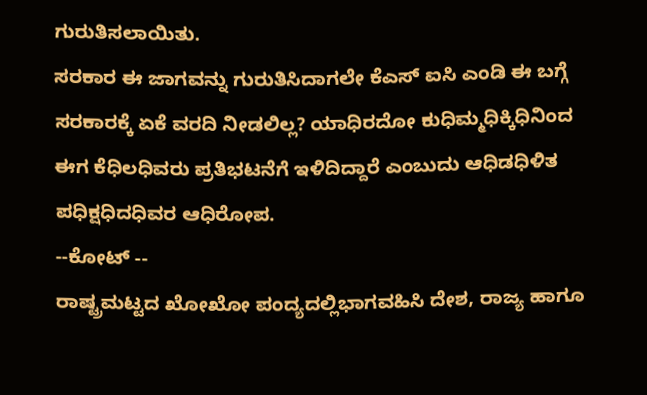ಗುರುತಿಸಲಾಯಿತು.
ಸರಕಾರ ಈ ಜಾಗವನ್ನು ಗುರುತಿಸಿದಾಗಲೇ ಕೆಎಸ್ ಐಸಿ ಎಂಡಿ ಈ ಬಗ್ಗೆ ಸರಕಾರಕ್ಕೆ ಏಕೆ ವರದಿ ನೀಡಲಿಲ್ಲ? ಯಾಧಿರದೋ ಕುಧಿಮ್ಮಧಿಕ್ಕಿಧಿನಿಂದ ಈಗ ಕೆಧಿಲಧಿವರು ಪ್ರತಿಭಟನೆಗೆ ಇಳಿದಿದ್ದಾರೆ ಎಂಬುದು ಆಧಿಡಧಿಳಿತ ಪಧಿಕ್ಷಧಿದಧಿವರ ಆಧಿರೋಪ.
--ಕೋಟ್ --
ರಾಷ್ಟ್ರಮಟ್ಟದ ಖೋಖೋ ಪಂದ್ಯದಲ್ಲಿಭಾಗವಹಿಸಿ ದೇಶ, ರಾಜ್ಯ ಹಾಗೂ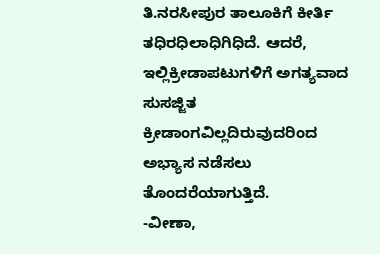ತಿ.ನರಸೀಪುರ ತಾಲೂಕಿಗೆ ಕೀರ್ತಿ ತಧಿರಧಿಲಾಧಿಗಿಧಿದೆ. ಆದರೆ, ಇಲ್ಲಿಕ್ರೀಡಾಪಟುಗಳಿಗೆ ಅಗತ್ಯವಾದ ಸುಸಜ್ಜಿತ ಕ್ರೀಡಾಂಗವಿಲ್ಲದಿರುವುದರಿಂದ ಅಭ್ಯಾಸ ನಡೆಸಲು ತೊಂದರೆಯಾಗುತ್ತಿದೆ.
-ವೀಣಾ,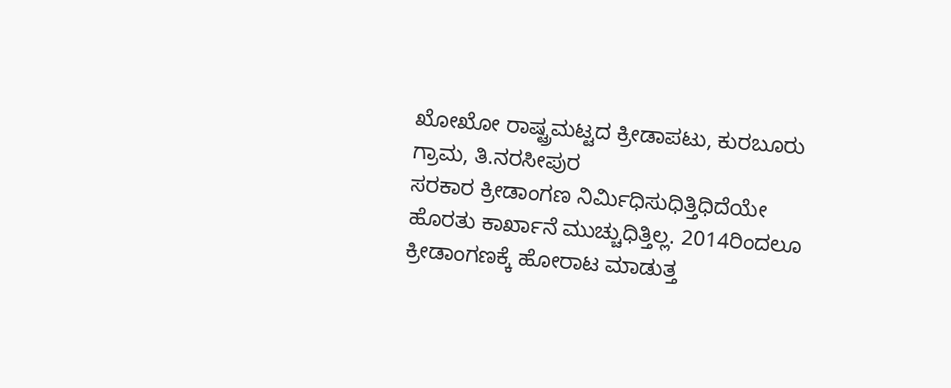ಖೋಖೋ ರಾಷ್ಟ್ರಮಟ್ಟದ ಕ್ರೀಡಾಪಟು, ಕುರಬೂರು ಗ್ರಾಮ, ತಿ.ನರಸೀಪುರ
ಸರಕಾರ ಕ್ರೀಡಾಂಗಣ ನಿರ್ಮಿಧಿಸುಧಿತ್ತಿಧಿದೆಯೇ ಹೊರತು ಕಾರ್ಖಾನೆ ಮುಚ್ಚುಧಿತ್ತಿಲ್ಲ. 2014ರಿಂದಲೂ ಕ್ರೀಡಾಂಗಣಕ್ಕೆ ಹೋರಾಟ ಮಾಡುತ್ತ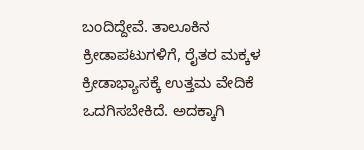ಬಂದಿದ್ದೇವೆ. ತಾಲೂಕಿನ ಕ್ರೀಡಾಪಟುಗಳಿಗೆ, ರೈತರ ಮಕ್ಕಳ ಕ್ರೀಡಾಭ್ಯಾಸಕ್ಕೆ ಉತ್ತಮ ವೇದಿಕೆ ಒದಗಿಸಬೇಕಿದೆ. ಅದಕ್ಕಾಗಿ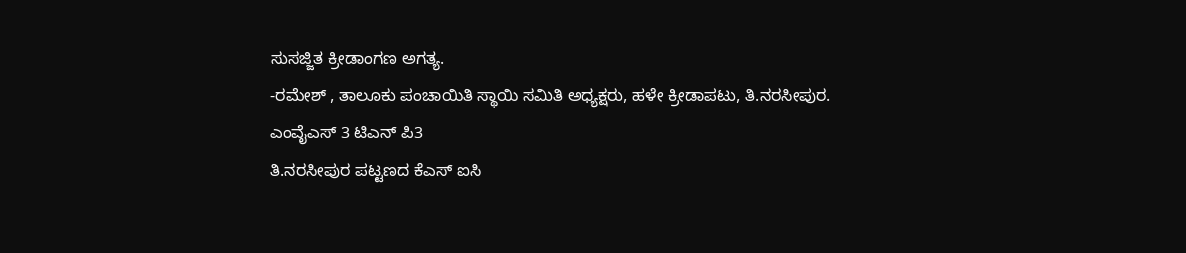ಸುಸಜ್ಜಿತ ಕ್ರೀಡಾಂಗಣ ಅಗತ್ಯ.
-ರಮೇಶ್ , ತಾಲೂಕು ಪಂಚಾಯಿತಿ ಸ್ಥಾಯಿ ಸಮಿತಿ ಅಧ್ಯಕ್ಷರು, ಹಳೇ ಕ್ರೀಡಾಪಟು, ತಿ.ನರಸೀಪುರ.
ಎಂವೈಎಸ್ 3 ಟಿಎನ್ ಪಿ3
ತಿ.ನರಸೀಪುರ ಪಟ್ಟಣದ ಕೆಎಸ್ ಐಸಿ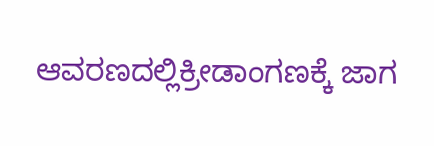ಆವರಣದಲ್ಲಿಕ್ರೀಡಾಂಗಣಕ್ಕೆ ಜಾಗ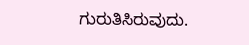ಗುರುತಿಸಿರುವುದು.